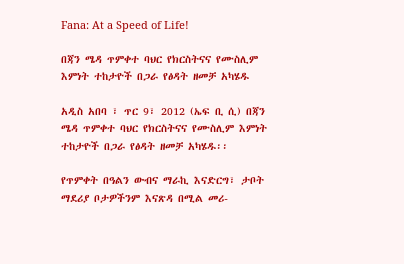Fana: At a Speed of Life!

በጃን ሜዳ ጥምቀተ ባህር የክርስትናና የሙስሊም እምነት ተከታዮች በጋራ የፅዳት ዘመቻ አካሄዱ

አዲስ አበባ ፣ ጥር 9፣ 2012 (ኤፍ ቢ ሲ) በጃን ሜዳ ጥምቀተ ባህር የክርስትናና የሙስሊም እምነት ተከታዮች በጋራ የፅዳት ዘመቻ አካሄዱ፡፡

የጥምቀት በዓልን ውብና ማራኪ እናድርግ፣ ታቦት ማደሪያ ቦታዎችንም እናጽዳ በሚል መሪ-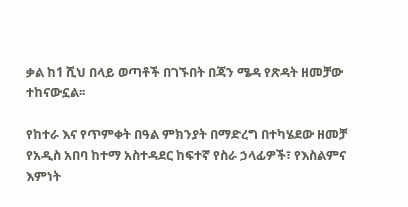ቃል ከ1 ሺህ በላይ ወጣቶች በገኙበት በጃን ሜዳ የጽዳት ዘመቻው ተከናውኗል፡፡

የከተራ እና የጥምቀት በዓል ምክንያት በማድረግ በተካሄደው ዘመቻ የአዲስ አበባ ከተማ አስተዳደር ከፍተኛ የስራ ኃላፊዎች፣ የእስልምና እምነት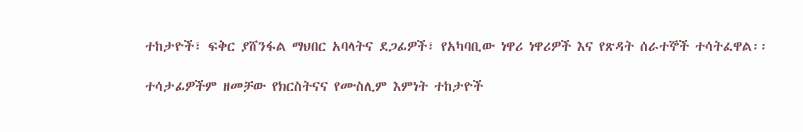ተከታዮች፣ ፍቅር ያሸንፋል ማህበር አባላትና ደጋፊዎች፣ የአካባቢው ነዋሪ ነዋሪዎች እና የጽዳት ሰራተኞች ተሳትፈዋል፡፡

ተሳታፊዎችም ዘመቻው የክርስትናና የሙስሊም እምነት ተከታዮች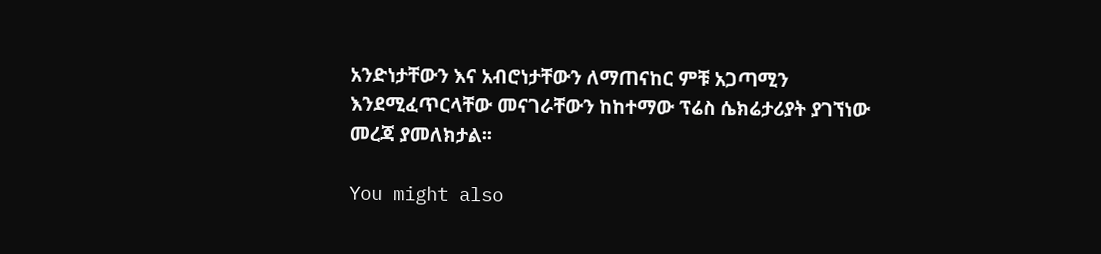አንድነታቸውን እና አብሮነታቸውን ለማጠናከር ምቹ አጋጣሚን እንደሚፈጥርላቸው መናገራቸውን ከከተማው ፕሬስ ሴክሬታሪያት ያገኘነው መረጃ ያመለክታል፡፡

You might also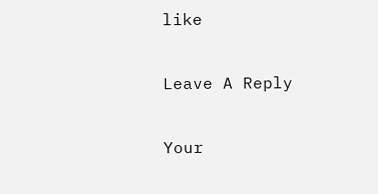like

Leave A Reply

Your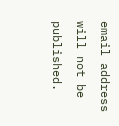email address will not be published.